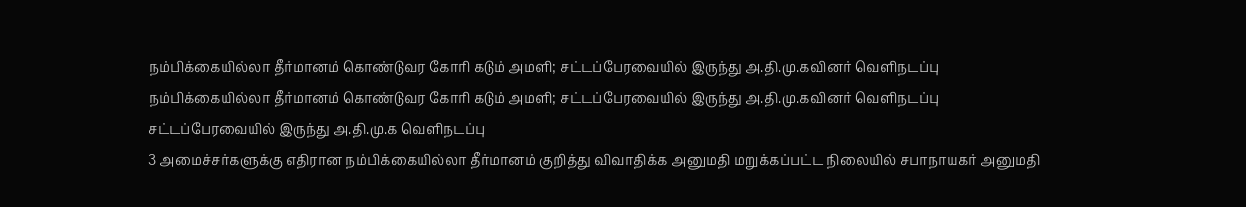நம்பிக்கையில்லா தீர்மானம் கொண்டுவர கோரி கடும் அமளி; சட்டப்பேரவையில் இருந்து அ.தி.மு.கவினர் வெளிநடப்பு
நம்பிக்கையில்லா தீர்மானம் கொண்டுவர கோரி கடும் அமளி; சட்டப்பேரவையில் இருந்து அ.தி.மு.கவினர் வெளிநடப்பு
சட்டப்பேரவையில் இருந்து அ.தி.மு.க வெளிநடப்பு
3 அமைச்சர்களுக்கு எதிரான நம்பிக்கையில்லா தீர்மானம் குறித்து விவாதிக்க அனுமதி மறுக்கப்பட்ட நிலையில் சபாநாயகர் அனுமதி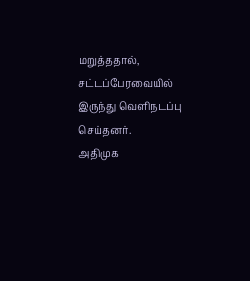மறுத்ததால், சட்டப்பேரவையில் இருந்து வெளிநடப்பு செய்தனர்.
அதிமுக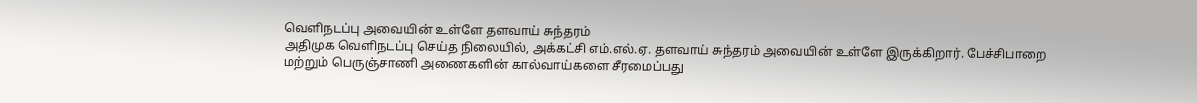வெளிநடப்பு அவையின் உள்ளே தளவாய் சுந்தரம்
அதிமுக வெளிநடப்பு செய்த நிலையில், அக்கட்சி எம்.எல்.ஏ. தளவாய் சுந்தரம் அவையின் உள்ளே இருக்கிறார். பேச்சிபாறை மற்றும் பெருஞ்சாணி அணைகளின் கால்வாய்களை சீரமைப்பது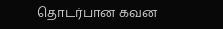தொடர்பான கவன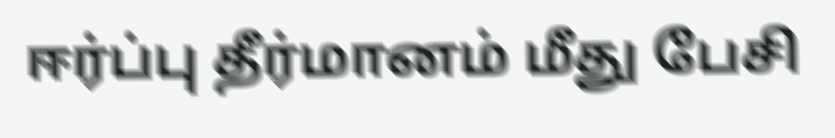ஈர்ப்பு தீர்மானம் மீது பேசி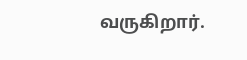வருகிறார்.